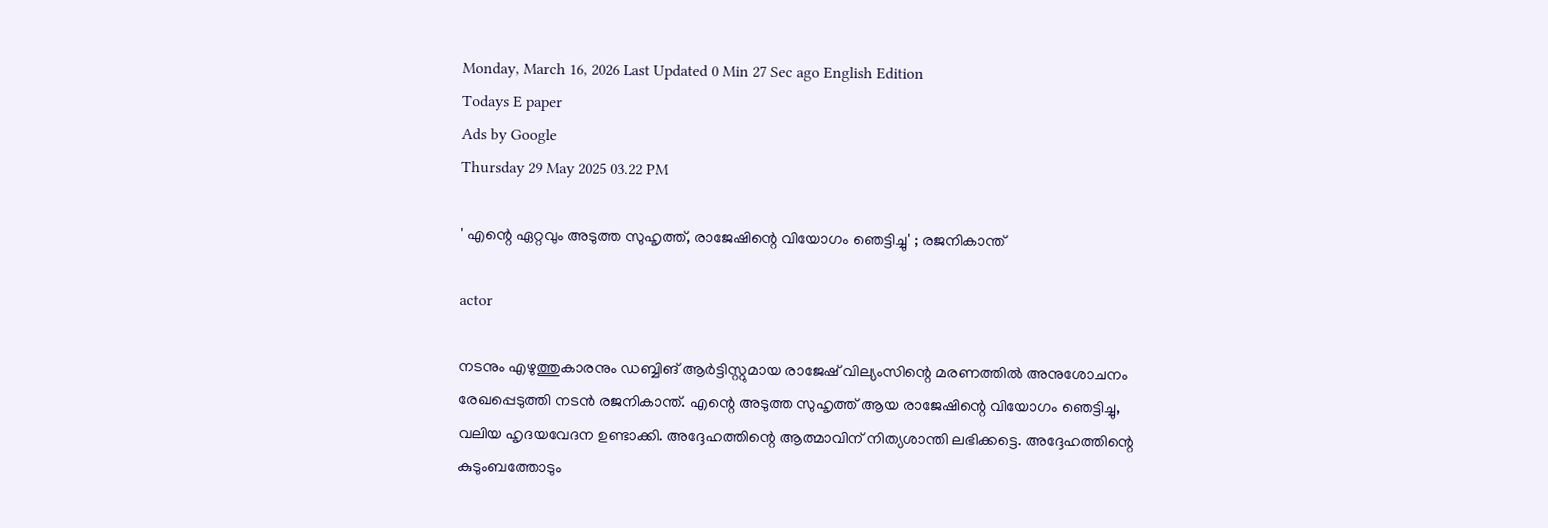Monday, March 16, 2026 Last Updated 0 Min 27 Sec ago English Edition
Todays E paper
Ads by Google
Thursday 29 May 2025 03.22 PM

' എന്റെ ഏറ്റവും അടുത്ത സുഹൃത്ത്, രാജേഷിന്റെ വിയോഗം ഞെട്ടിച്ചു' ; രജനികാന്ത്

actor

നടനും എഴുത്തുകാരനും ഡബ്ബിങ് ആര്‍ട്ടിസ്റ്റുമായ രാജേഷ് വില്യംസിന്റെ മരണത്തില്‍ അനുശോചനം രേഖപ്പെടുത്തി നടന്‍ രജനികാന്ത്. എന്റെ അടുത്ത സുഹൃത്ത് ആയ രാജേഷിന്റെ വിയോഗം ഞെട്ടിച്ചു, വലിയ ഹൃദയവേദന ഉണ്ടാക്കി. അദ്ദേഹത്തിന്റെ ആത്മാവിന് നിത്യശാന്തി ലഭിക്കട്ടെ. അദ്ദേഹത്തിന്റെ കുടുംബത്തോടും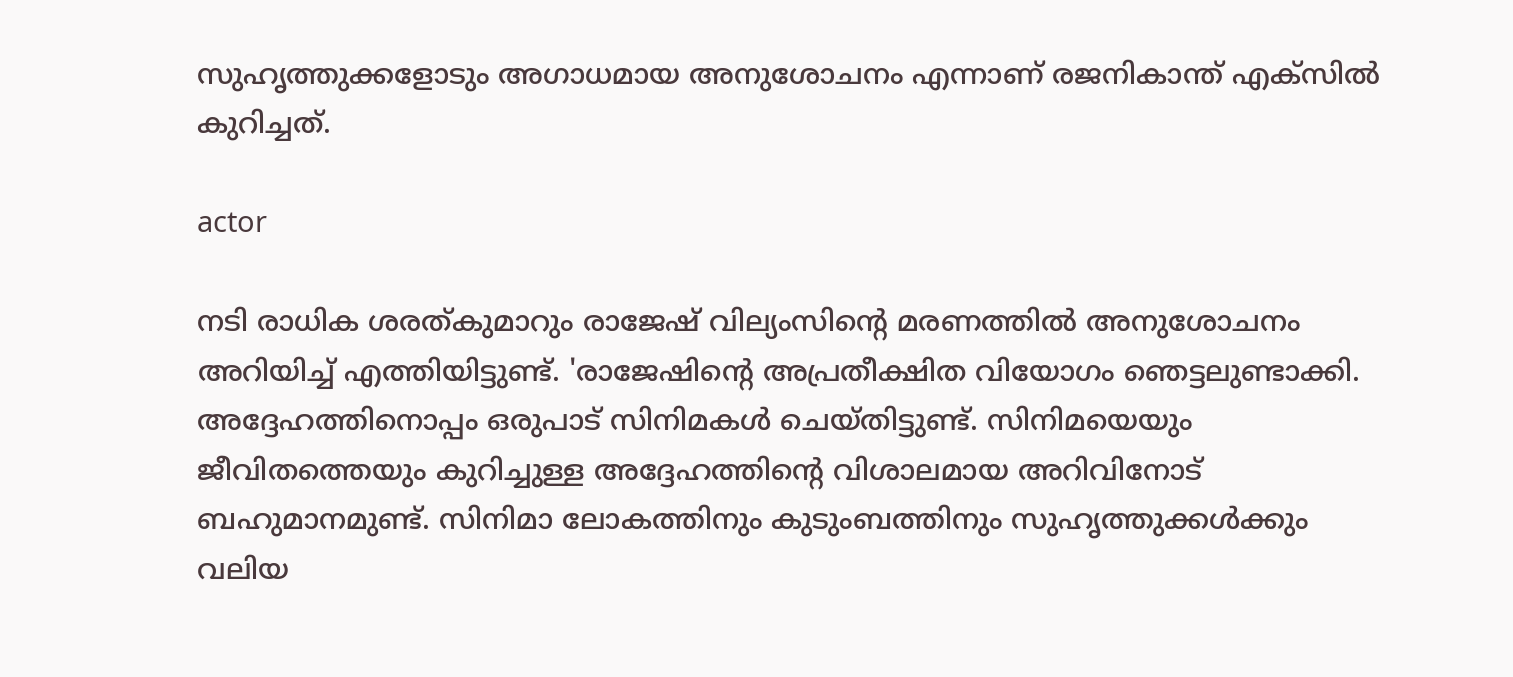സുഹൃത്തുക്കളോടും അഗാധമായ അനുശോചനം എന്നാണ് രജനികാന്ത് എക്സില്‍ കുറിച്ചത്.

actor

നടി രാധിക ശരത്കുമാറും രാജേഷ് വില്യംസിന്റെ മരണത്തില്‍ അനുശോചനം അറിയിച്ച് എത്തിയിട്ടുണ്ട്. 'രാജേഷിന്റെ അപ്രതീക്ഷിത വിയോഗം ഞെട്ടലുണ്ടാക്കി. അദ്ദേഹത്തിനൊപ്പം ഒരുപാട് സിനിമകള്‍ ചെയ്തിട്ടുണ്ട്. സിനിമയെയും ജീവിതത്തെയും കുറിച്ചുള്ള അദ്ദേഹത്തിന്റെ വിശാലമായ അറിവിനോട് ബഹുമാനമുണ്ട്. സിനിമാ ലോകത്തിനും കുടുംബത്തിനും സുഹൃത്തുക്കള്‍ക്കും വലിയ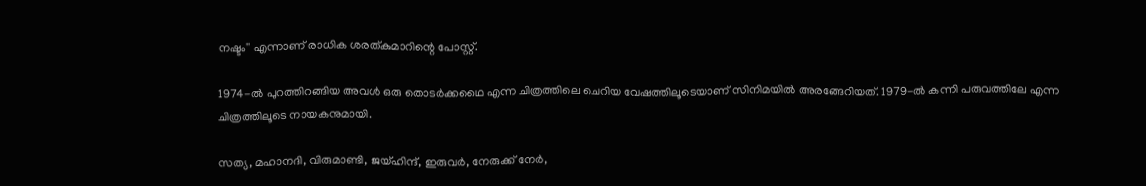നഷ്ടം'' എന്നാണ് രാധിക ശരത്കുമാറിന്റെ പോസ്റ്റ്.

1974-ല്‍ പുറത്തിറങ്ങിയ അവള്‍ ഒരു തൊടര്‍ക്കഥൈ എന്ന ചിത്രത്തിലെ ചെറിയ വേഷത്തിലൂടെയാണ് സിനിമയില്‍ അരങ്ങേറിയത്. 1979-ല്‍ കന്നി പരുവത്തിലേ എന്ന ചിത്രത്തിലൂടെ നായകനുമായി.

സത്യ, മഹാനദി, വിരുമാണ്ടി, ജയ്ഹിന്ദ്, ഇരുവര്‍, നേരുക്ക് നേര്‍,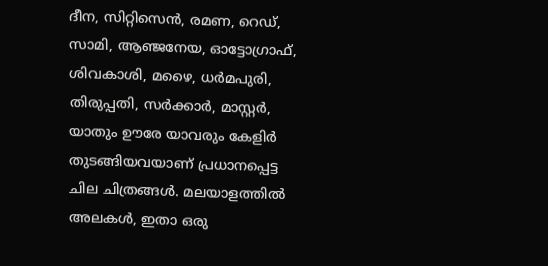ദീന, സിറ്റിസെന്‍, രമണ, റെഡ്, സാമി, ആഞ്ജനേയ, ഓട്ടോഗ്രാഫ്, ശിവകാശി, മഴൈ, ധര്‍മപുരി, തിരുപ്പതി, സര്‍ക്കാര്‍, മാസ്റ്റര്‍, യാതും ഊരേ യാവരും കേളിര്‍ തുടങ്ങിയവയാണ് പ്രധാനപ്പെട്ട ചില ചിത്രങ്ങള്‍. മലയാളത്തില്‍ അലകള്‍, ഇതാ ഒരു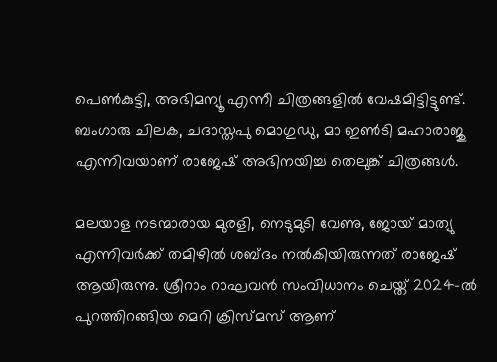പെണ്‍കുട്ടി, അഭിമന്യൂ എന്നീ ചിത്രങ്ങളില്‍ വേഷമിട്ടിട്ടുണ്ട്. ബംഗാരു ചിലക, ചദാസ്തപു മൊഗുഡു, മാ ഇണ്‍ടി മഹാരാജു എന്നിവയാണ് രാജേഷ് അഭിനയിച്ച തെലുങ്ക് ചിത്രങ്ങള്‍.

മലയാള നടന്മാരായ മുരളി, നെടുമുടി വേണു, ജോയ് മാത്യു എന്നിവര്‍ക്ക് തമിഴില്‍ ശബ്ദം നല്‍കിയിരുന്നത് രാജേഷ് ആയിരുന്നു. ശ്രീറാം റാഘവന്‍ സംവിധാനം ചെയ്ത് 2024-ല്‍ പുറത്തിറങ്ങിയ മെറി ക്രിസ്മസ് ആണ്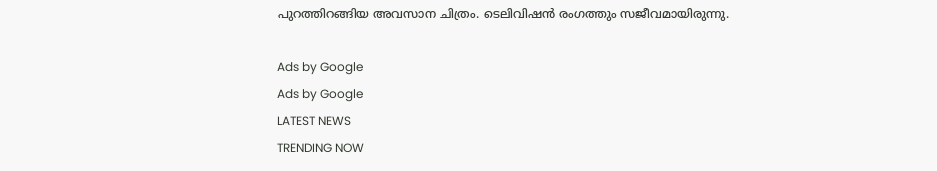പുറത്തിറങ്ങിയ അവസാന ചിത്രം. ടെലിവിഷന്‍ രംഗത്തും സജീവമായിരുന്നു.

Ads by Google
Ads by Google
LATEST NEWS
TRENDING NOW